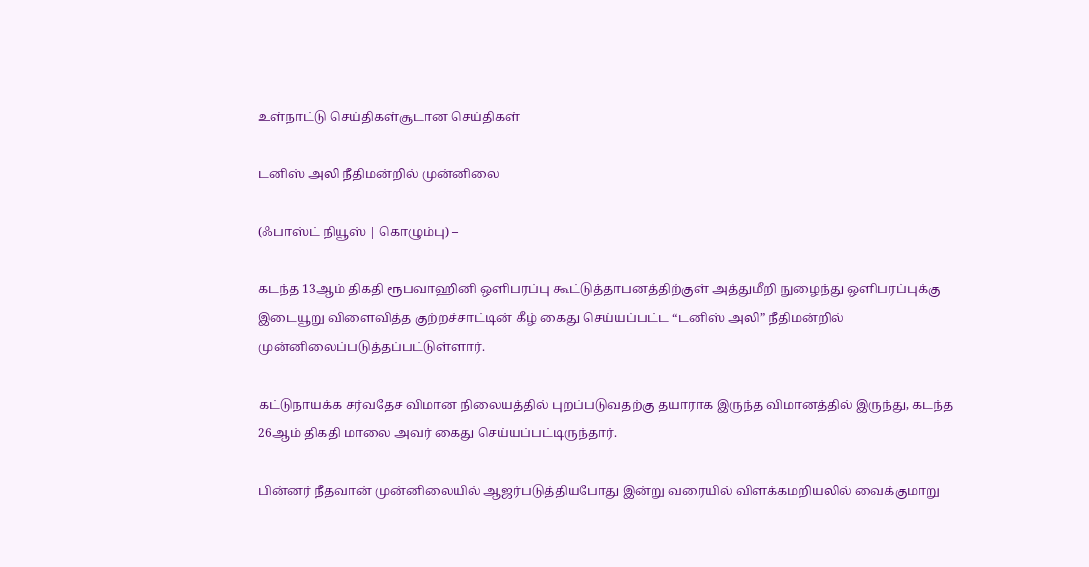உள்நாட்டு செய்திகள்சூடான செய்திகள்

டனிஸ் அலி நீதிமன்றில் முன்னிலை

(ஃபாஸ்ட் நியூஸ் | கொழும்பு) –

கடந்த 13ஆம் திகதி ரூபவாஹினி ஒளிபரப்பு கூட்டுத்தாபனத்திற்குள் அத்துமீறி நுழைந்து ஒளிபரப்புக்கு இடையூறு விளைவித்த குற்றச்சாட்டின் கீழ் கைது செய்யப்பட்ட “டனிஸ் அலி” நீதிமன்றில் முன்னிலைப்படுத்தப்பட்டுள்ளார்.

கட்டுநாயக்க சர்வதேச விமான நிலையத்தில் புறப்படுவதற்கு தயாராக இருந்த விமானத்தில் இருந்து, கடந்த 26ஆம் திகதி மாலை அவர் கைது செய்யப்பட்டிருந்தார்.

பின்னர் நீதவான் முன்னிலையில் ஆஜர்படுத்தியபோது இன்று வரையில் விளக்கமறியலில் வைக்குமாறு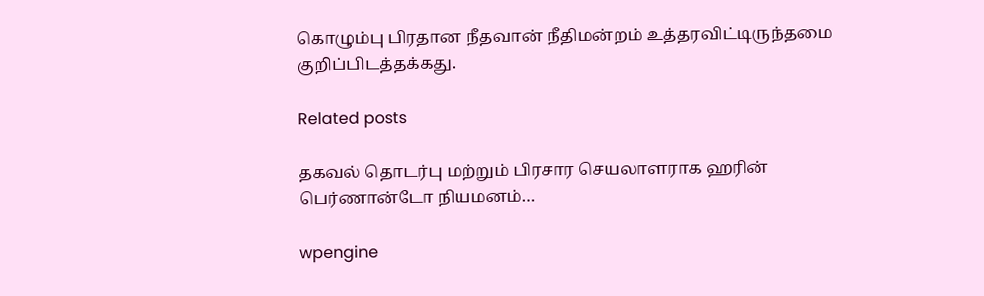கொழும்பு பிரதான நீதவான் நீதிமன்றம் உத்தரவிட்டிருந்தமை குறிப்பிடத்தக்கது.

Related posts

தகவல் தொடர்பு மற்றும் பிரசார செயலாளராக ஹரின் பெர்ணான்டோ நியமனம்…

wpengine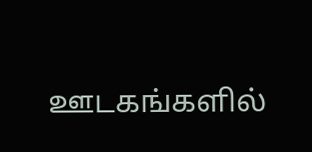ஊடகங்களில்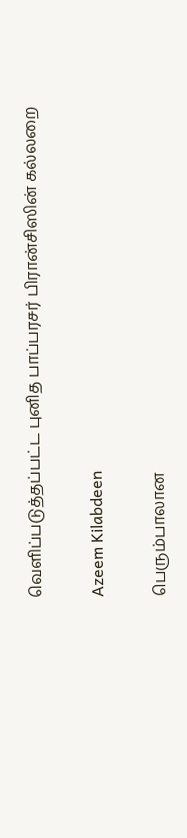வௌிப்படுத்தப்பட்ட புனித பாப்பரசர் பிரான்சிஸின் கல்லறை

Azeem Kilabdeen

பெரும்பாலான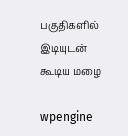பகுதிகளில் இடியுடன் கூடிய மழை

wpengine